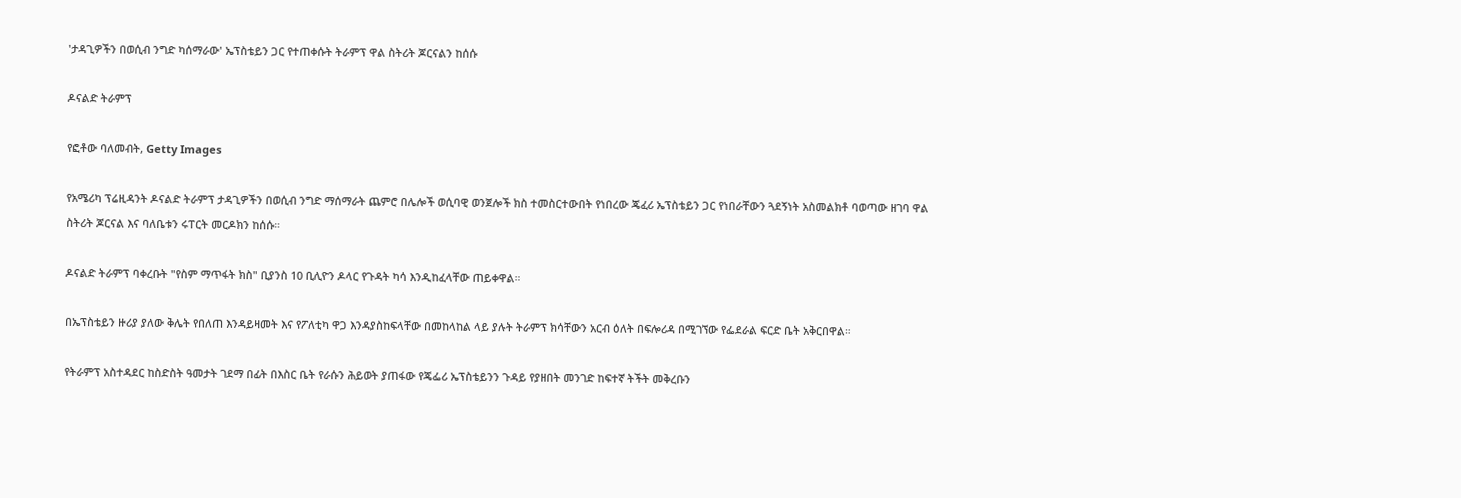'ታዳጊዎችን በወሲብ ንግድ ካሰማራው' ኤፕስቴይን ጋር የተጠቀሱት ትራምፕ ዋል ስትሪት ጆርናልን ከሰሱ

ዶናልድ ትራምፕ

የፎቶው ባለመብት, Getty Images

የአሜሪካ ፕሬዚዳንት ዶናልድ ትራምፕ ታዳጊዎችን በወሲብ ንግድ ማሰማራት ጨምሮ በሌሎች ወሲባዊ ወንጀሎች ክስ ተመስርተውበት የነበረው ጄፈሪ ኤፕስቴይን ጋር የነበራቸውን ጓደኝነት አስመልክቶ ባወጣው ዘገባ ዋል ስትሪት ጆርናል እና ባለቤቱን ሩፐርት መርዶክን ከሰሱ።

ዶናልድ ትራምፕ ባቀረቡት "የስም ማጥፋት ክስ" ቢያንስ 10 ቢሊዮን ዶላር የጉዳት ካሳ እንዲከፈላቸው ጠይቀዋል።

በኤፕስቴይን ዙሪያ ያለው ቅሌት የበለጠ እንዳይዛመት እና የፖለቲካ ዋጋ እንዳያስከፍላቸው በመከላከል ላይ ያሉት ትራምፕ ክሳቸውን አርብ ዕለት በፍሎሪዳ በሚገኘው የፌደራል ፍርድ ቤት አቅርበዋል።

የትራምፕ አስተዳደር ከስድስት ዓመታት ገደማ በፊት በእስር ቤት የራሱን ሕይወት ያጠፋው የጄፌሪ ኤፕስቴይንን ጉዳይ የያዘበት መንገድ ከፍተኛ ትችት መቅረቡን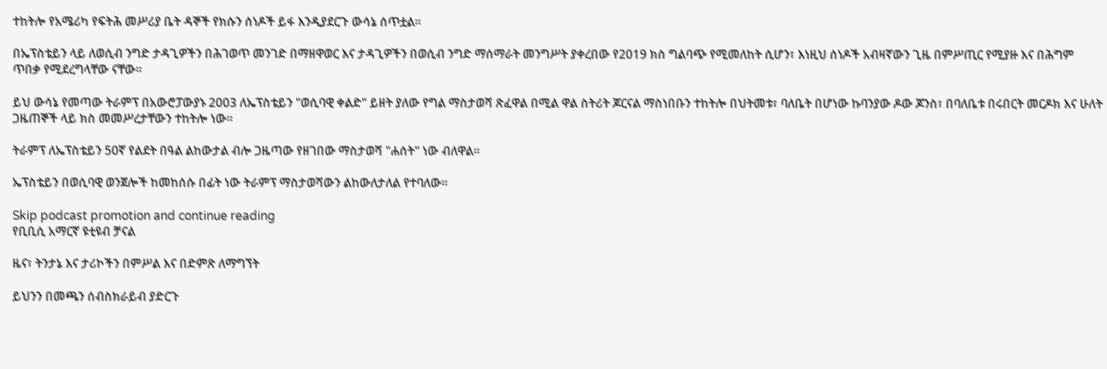ተከትሎ የአሜሪካ የፍትሕ መሥሪያ ቤት ዳኞች የክሱን ሰነዶች ይፋ እንዲያደርጉ ውሳኔ ሰጥቷል።

በኤፕስቴይን ላይ ለወሲብ ንግድ ታዳጊዎችን በሕገወጥ መንገድ በማዘዋወር እና ታዳጊዎችን በወሲብ ንግድ ማሰማራት መንግሥት ያቀረበው የ2019 ክስ ግልባጭ የሚመለከት ሲሆን፣ እነዚህ ሰነዶች አብዛኛውን ጊዜ በምሥጢር የሚያዙ እና በሕግም ጥበቃ የሚደረግላቸው ናቸው።

ይህ ውሳኔ የመጣው ትራምፕ በአውሮፓውያኑ 2003 ለኤፕስቴይን "ወሲባዊ ቀልድ" ይዘት ያለው የግል ማስታወሻ ጽፈዋል በሚል ዋል ስትሪት ጆርናል ማስነበቡን ተከትሎ በህትመቱ፣ ባለቤት በሆነው ኩባንያው ዶው ጆንስ፣ በባለቤቱ በሩበርት መርዶክ እና ሁለት ጋዜጠኞች ላይ ክስ መመሥረታቸውን ተከትሎ ነው።

ትራምፕ ለኤፕስቴይን 50ኛ የልደት በዓል ልከውታል ብሎ ጋዜጣው የዘገበው ማስታወሻ "ሐሰት" ነው ብለዋል።

ኤፕስቴይን በወሲባዊ ወንጀሎች ከመከሰሱ በፊት ነው ትራምፕ ማስታወሻውን ልከውለታለል የተባለው።

Skip podcast promotion and continue reading
የቢቢሲ አማርኛ ዩቲዩብ ቻናል

ዜና፣ ትንታኔ እና ታሪኮችን በምሥል እና በድምጽ ለማግኘት

ይህንን በመጫን ሰብስክራይብ ያድርጉ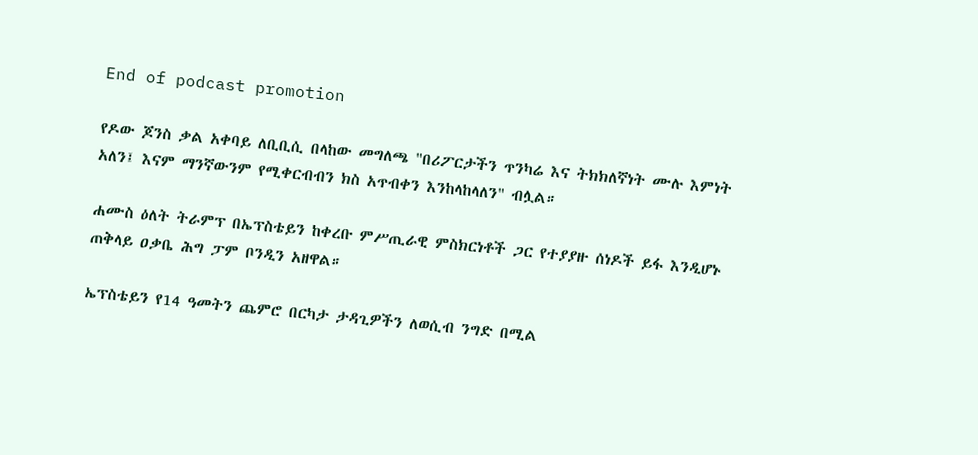End of podcast promotion

የዶው ጆንስ ቃል አቀባይ ለቢቢሲ በላከው መግለጫ "በሪፖርታችን ጥንካሬ እና ትክክለኛነት ሙሉ እምነት አለን፤ እናም ማንኛውንም የሚቀርብብን ክስ አጥብቀን እንከላከላለን" ብሏል።

ሐሙስ ዕለት ትራምፕ በኤፕስቴይን ከቀረቡ ምሥጢራዊ ምስክርነቶች ጋር የተያያዙ ሰነዶች ይፋ እንዲሆኑ ጠቅላይ ዐቃቤ ሕግ ፓም ቦንዲን አዘዋል።

ኤፕስቴይን የ14 ዓመትን ጨምሮ በርካታ ታዳጊዎችን ለወሲብ ንግድ በሚል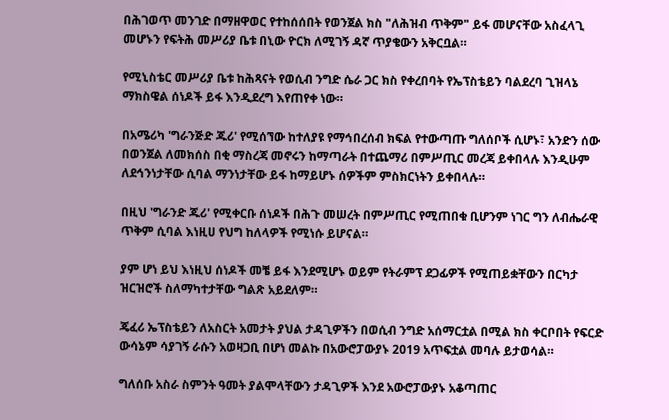በሕገወጥ መንገድ በማዘዋወር የተከሰሰበት የወንጀል ክስ "ለሕዝብ ጥቅም" ይፋ መሆናቸው አስፈላጊ መሆኑን የፍትሕ መሥሪያ ቤቱ በኒው ዮርክ ለሚገኝ ዳኛ ጥያቄውን አቅርቧል።

የሚኒስቴር መሥሪያ ቤቱ ከሕጻናት የወሲብ ንግድ ሴራ ጋር ክስ የቀረበባት የኤፕስቴይን ባልደረባ ጊዝላኔ ማክስዌል ሰነዶች ይፋ እንዲደረግ እየጠየቀ ነው።

በአሜሪካ 'ግራንጅድ ጁሪ' የሚሰኘው ከተለያዩ የማኅበረሰብ ክፍል የተውጣጡ ግለሰቦች ሲሆኑ፣ አንድን ሰው በወንጀል ለመክሰስ በቂ ማስረጃ መኖሩን ከማጣራት በተጨማሪ በምሥጢር መረጃ ይቀበላሉ እንዲሁም ለደኅንነታቸው ሲባል ማንነታቸው ይፋ ከማይሆኑ ሰዎችም ምስክርነትን ይቀበላሉ።

በዚህ 'ግራንድ ጁሪ' የሚቀርቡ ሰነዶች በሕጉ መሠረት በምሥጢር የሚጠበቁ ቢሆንም ነገር ግን ለብሔራዊ ጥቅም ሲባል እነዚሀ የህግ ከለላዎች የሚነሱ ይሆናል።

ያም ሆነ ይህ እነዚህ ሰነዶች መቼ ይፋ እንደሚሆኑ ወይም የትራምፕ ደጋፊዎች የሚጠይቋቸውን በርካታ ዝርዝሮች ስለማካተታቸው ግልጽ አይደለም።

ጄፈሪ ኤፕስቴይን ለአስርት አመታት ያህል ታዳጊዎችን በወሲብ ንግድ አሰማርቷል በሚል ክስ ቀርቦበት የፍርድ ውሳኔም ሳያገኝ ራሱን አወዛጋቢ በሆነ መልኩ በአውሮፓውያኑ 2019 አጥፍቷል መባሉ ይታወሳል።

ግለሰቡ አስራ ስምንት ዓመት ያልሞላቸውን ታዳጊዎች እንደ አውሮፓውያኑ አቆጣጠር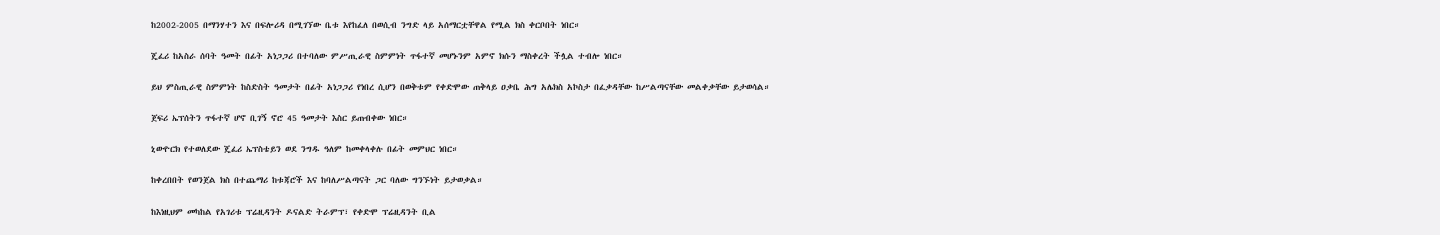ከ2002-2005 በማንሃተን እና በፍሎሪዳ በሚገኘው ቤቱ እየከፈለ በወሲብ ንግድ ላይ አሰማርቷቸዋል የሚል ክስ ቀርቦበት ነበር።

ጄፈሪ ከአስራ ሰባት ዓመት በፊት አነጋጋሪ በተባለው ምሥጢራዊ ስምምነት ጥፋተኛ መሆኑንም አምኖ ክሱን ማስቀረት ችሏል ተብሎ ነበር።

ይህ ምስጢራዊ ስምምነት ከስድስት ዓመታት በፊት አነጋጋሪ የነበረ ሲሆን በወቅቱም የቀድሞው ጠቅላይ ዐቃቤ ሕግ አሌክስ አኮስታ በፈቃዳቸው ከሥልጣናቸው መልቀቃቸው ይታወሳል።

ጀፍሪ ኤፕሰትን ጥፋተኛ ሆኖ ቢገኝ ኖሮ 45 ዓመታት እስር ይጠብቀው ነበር።

ኒውዮርክ የተወለደው ጄፈሪ ኤፕስቴይን ወደ ንግዱ ዓለም ከመቀላቀሉ በፊት መምህር ነበር።

ከቀረበበት የወንጀል ክስ በተጨማሪ ከቱጃሮች እና ከባለሥልጣናት ጋር ባለው ግንኙነት ይታወቃል።

ከእነዚህም መካከል የአገሪቱ ፕሬዚዳንት ዶናልድ ትራምፕ፣ የቀድሞ ፕሬዚዳንት ቢል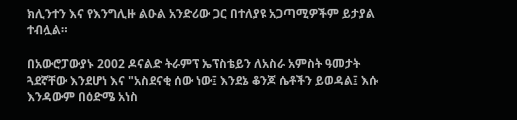ክሊንተን እና የእንግሊዙ ልዑል አንድሪው ጋር በተለያዩ አጋጣሚዎችም ይታያል ተብሏል።

በአውሮፓውያኑ 2002 ዶናልድ ትራምፕ ኤፕስቴይን ለአስራ አምስት ዓመታት ጓደኛቸው እንደሆነ እና "አስደናቂ ሰው ነው፤ እንደኔ ቆንጆ ሴቶችን ይወዳል፤ እሱ እንዳውም በዕድሜ አነስ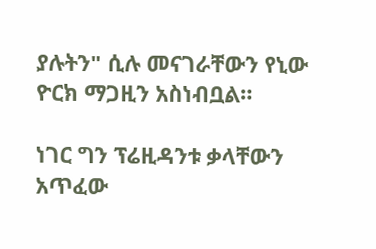ያሉትን" ሲሉ መናገራቸውን የኒው ዮርክ ማጋዚን አስነብቧል።

ነገር ግን ፕሬዚዳንቱ ቃላቸውን አጥፈው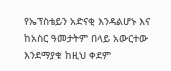የኤፕስቴይን አድናቂ እንዳልሆኑ እና ከአስር ዓመታትም በላይ አውርተው እንደማያቁ ከዚህ ቀደም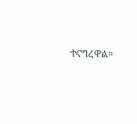ተናግረዋል።